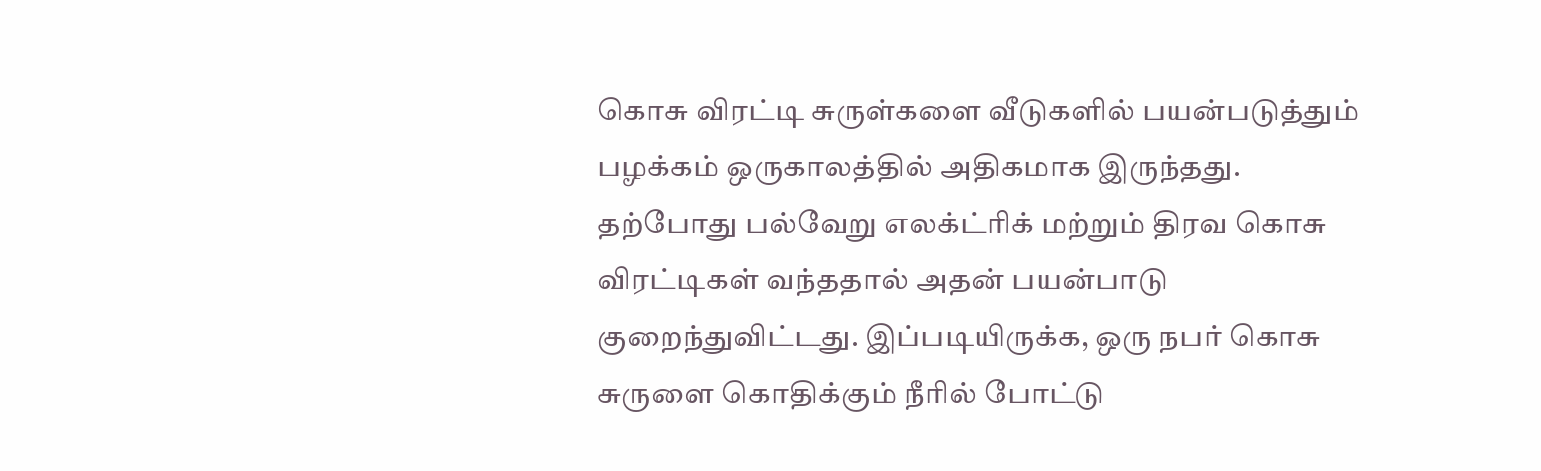கொசு விரட்டி சுருள்களை வீடுகளில் பயன்படுத்தும் பழக்கம் ஒருகாலத்தில் அதிகமாக இருந்தது. தற்போது பல்வேறு எலக்ட்ரிக் மற்றும் திரவ கொசு விரட்டிகள் வந்ததால் அதன் பயன்பாடு குறைந்துவிட்டது. இப்படியிருக்க, ஒரு நபர் கொசு சுருளை கொதிக்கும் நீரில் போட்டு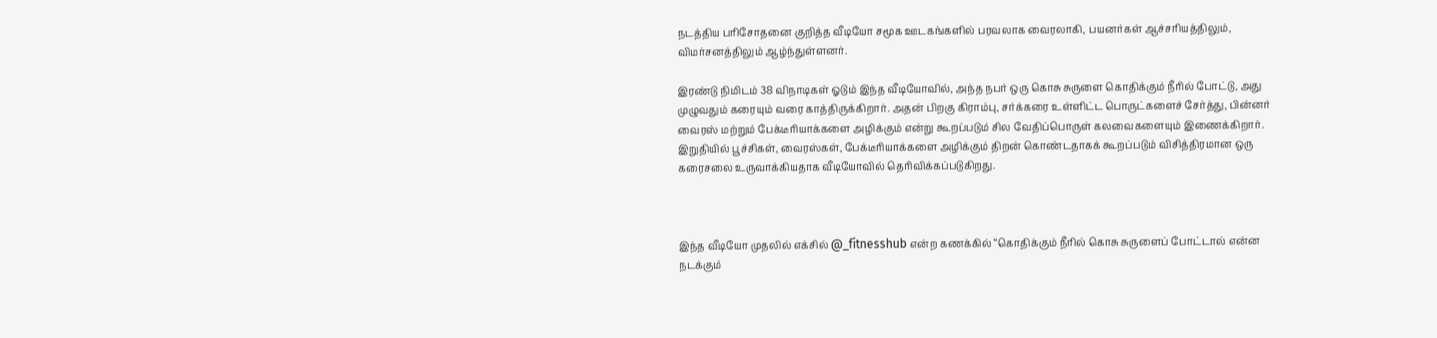நடத்திய பரிசோதனை குறித்த வீடியோ சமூக ஊடகங்களில் பரவலாக வைரலாகி, பயனர்கள் ஆச்சரியத்திலும், விமர்சனத்திலும் ஆழ்ந்துள்ளனர்.

இரண்டு நிமிடம் 38 விநாடிகள் ஓடும் இந்த வீடியோவில், அந்த நபர் ஒரு கொசு சுருளை கொதிக்கும் நீரில் போட்டு, அது முழுவதும் கரையும் வரை காத்திருக்கிறார். அதன் பிறகு கிராம்பு, சர்க்கரை உள்ளிட்ட பொருட்களைச் சேர்த்து, பின்னர் வைரஸ் மற்றும் பேக்டீரியாக்களை அழிக்கும் என்று கூறப்படும் சில வேதிப்பொருள் கலவைகளையும் இணைக்கிறார். இறுதியில் பூச்சிகள், வைரஸ்கள், பேக்டீரியாக்களை அழிக்கும் திறன் கொண்டதாகக் கூறப்படும் விசித்திரமான ஒரு கரைசலை உருவாக்கியதாக வீடியோவில் தெரிவிக்கப்படுகிறது.



இந்த வீடியோ முதலில் எக்சில் @_fitnesshub என்ற கணக்கில் “கொதிக்கும் நீரில் கொசு சுருளைப் போட்டால் என்ன நடக்கும்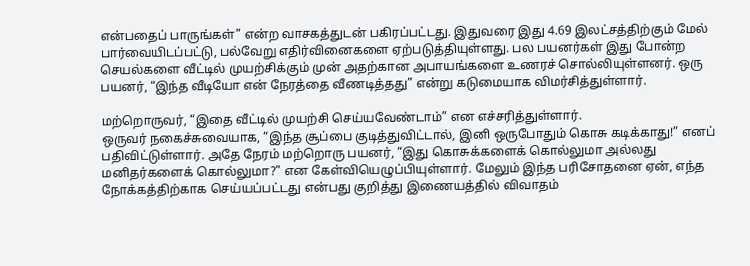என்பதைப் பாருங்கள்” என்ற வாசகத்துடன் பகிரப்பட்டது. இதுவரை இது 4.69 இலட்சத்திற்கும் மேல் பார்வையிடப்பட்டு, பல்வேறு எதிர்வினைகளை ஏற்படுத்தியுள்ளது. பல பயனர்கள் இது போன்ற செயல்களை வீட்டில் முயற்சிக்கும் முன் அதற்கான அபாயங்களை உணரச் சொல்லியுள்ளனர். ஒரு பயனர், “இந்த வீடியோ என் நேரத்தை வீணடித்தது” என்று கடுமையாக விமர்சித்துள்ளார்.

மற்றொருவர், “இதை வீட்டில் முயற்சி செய்யவேண்டாம்” என எச்சரித்துள்ளார்.
ஒருவர் நகைச்சுவையாக, “இந்த சூப்பை குடித்துவிட்டால், இனி ஒருபோதும் கொசு கடிக்காது!” எனப் பதிவிட்டுள்ளார். அதே நேரம் மற்றொரு பயனர், “இது கொசுக்களைக் கொல்லுமா அல்லது மனிதர்களைக் கொல்லுமா?” என கேள்வியெழுப்பியுள்ளார். மேலும் இந்த பரிசோதனை ஏன், எந்த நோக்கத்திற்காக செய்யப்பட்டது என்பது குறித்து இணையத்தில் விவாதம்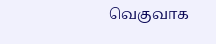வெகுவாக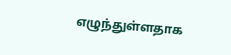எழுந்துள்ளதாக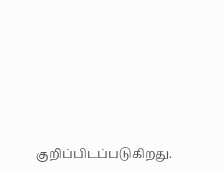குறிப்பிடப்படுகிறது.